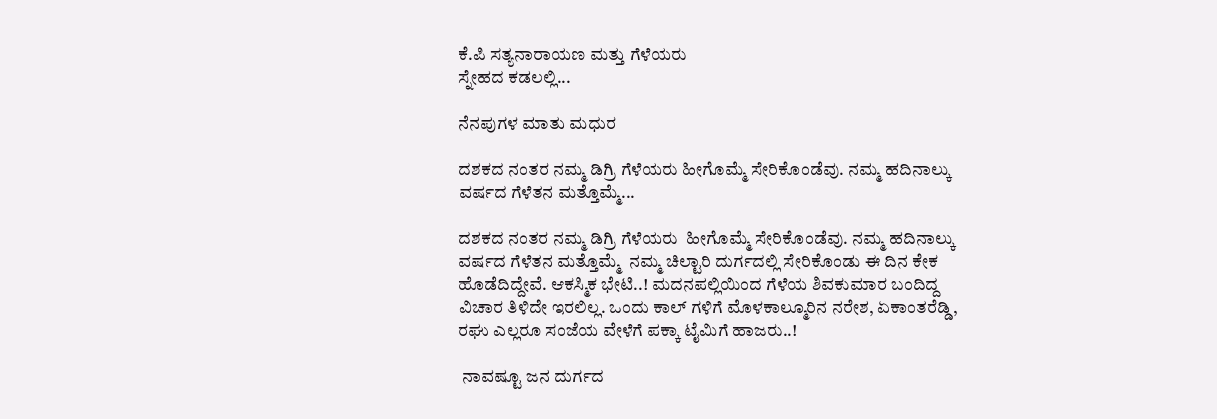ಕೆ.ಪಿ ಸತ್ಯನಾರಾಯಣ ಮತ್ತು ಗೆಳೆಯರು
ಸ್ನೇಹದ ಕಡಲಲ್ಲಿ...

ನೆನಪುಗಳ ಮಾತು ಮಧುರ

ದಶಕದ ನಂತರ ನಮ್ಮ ಡಿಗ್ರಿ ಗೆಳೆಯರು ಹೀಗೊಮ್ಮೆ ಸೇರಿಕೊಂಡೆವು. ನಮ್ಮ ಹದಿನಾಲ್ಕು ವರ್ಷದ ಗೆಳೆತನ ಮತ್ತೊಮ್ಮೆ...

ದಶಕದ ನಂತರ ನಮ್ಮ ಡಿಗ್ರಿ ಗೆಳೆಯರು  ಹೀಗೊಮ್ಮೆ ಸೇರಿಕೊಂಡೆವು. ನಮ್ಮ ಹದಿನಾಲ್ಕು ವರ್ಷದ ಗೆಳೆತನ ಮತ್ತೊಮ್ಮೆ  ನಮ್ಮ ಚಿಲ್ಟಾರಿ ದುರ್ಗದಲ್ಲಿ ಸೇರಿಕೊಂಡು ಈ ದಿನ ಕೇಕ ಹೊಡೆದಿದ್ದೇವೆ. ಆಕಸ್ಮಿಕ ಭೇಟಿ..! ಮದನಪಲ್ಲಿಯಿಂದ ಗೆಳೆಯ ಶಿವಕುಮಾರ ಬಂದಿದ್ದ ವಿಚಾರ ತಿಳಿದೇ ಇರಲಿಲ್ಲ. ಒಂದು ಕಾಲ್ ಗಳಿಗೆ ಮೊಳಕಾಲ್ಮೂರಿನ ನರೇಶ, ಏಕಾಂತರೆಡ್ಡಿ, ರಘು ಎಲ್ಲರೂ ಸಂಜೆಯ ವೇಳೆಗೆ ಪಕ್ಕಾ ಟೈಮಿಗೆ ಹಾಜರು..!

 ನಾವಷ್ಟೂ ಜನ ದುರ್ಗದ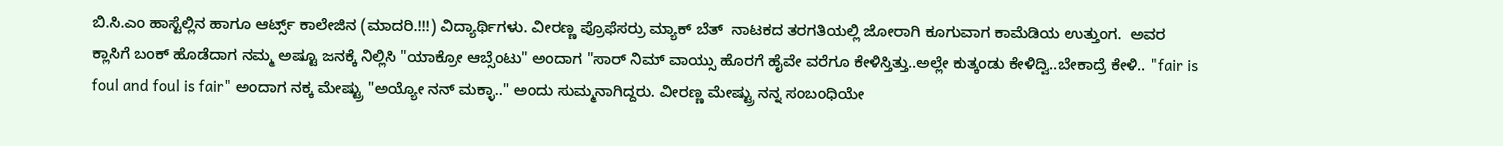ಬಿ.ಸಿ.ಎಂ ಹಾಸ್ಟೆಲ್ಲಿನ ಹಾಗೂ ಆರ್ಟ್ಸ್ ಕಾಲೇಜಿನ (ಮಾದರಿ.!!!) ವಿದ್ಯಾರ್ಥಿಗಳು. ವೀರಣ್ಣ ಪ್ರೊಫೆಸರ್ರು ಮ್ಯಾಕ್ ಬೆತ್  ನಾಟಕದ ತರಗತಿಯಲ್ಲಿ ಜೋರಾಗಿ ಕೂಗುವಾಗ ಕಾಮೆಡಿಯ ಉತ್ತುಂಗ.  ಅವರ ಕ್ಲಾಸಿಗೆ ಬಂಕ್ ಹೊಡೆದಾಗ ನಮ್ಮ ಅಷ್ಟೂ ಜನಕ್ಕೆ ನಿಲ್ಲಿಸಿ "ಯಾಕ್ರೋ ಆಬ್ಸೆಂಟು" ಅಂದಾಗ "ಸಾರ್ ನಿಮ್ ವಾಯ್ಸು ಹೊರಗೆ ಹೈವೇ ವರೆಗೂ ಕೇಳಿಸ್ತಿತ್ತು..ಅಲ್ಲೇ ಕುತ್ಕಂಡು ಕೇಳಿದ್ವಿ..ಬೇಕಾದ್ರೆ ಕೇಳಿ.. "fair is foul and foul is fair" ಅಂದಾಗ ನಕ್ಕ ಮೇಷ್ಟ್ರು "ಅಯ್ಯೋ ನನ್ ಮಕ್ಳಾ.." ಅಂದು ಸುಮ್ಮನಾಗಿದ್ದರು. ವೀರಣ್ಣ ಮೇಷ್ಟ್ರು ನನ್ನ ಸಂಬಂಧಿಯೇ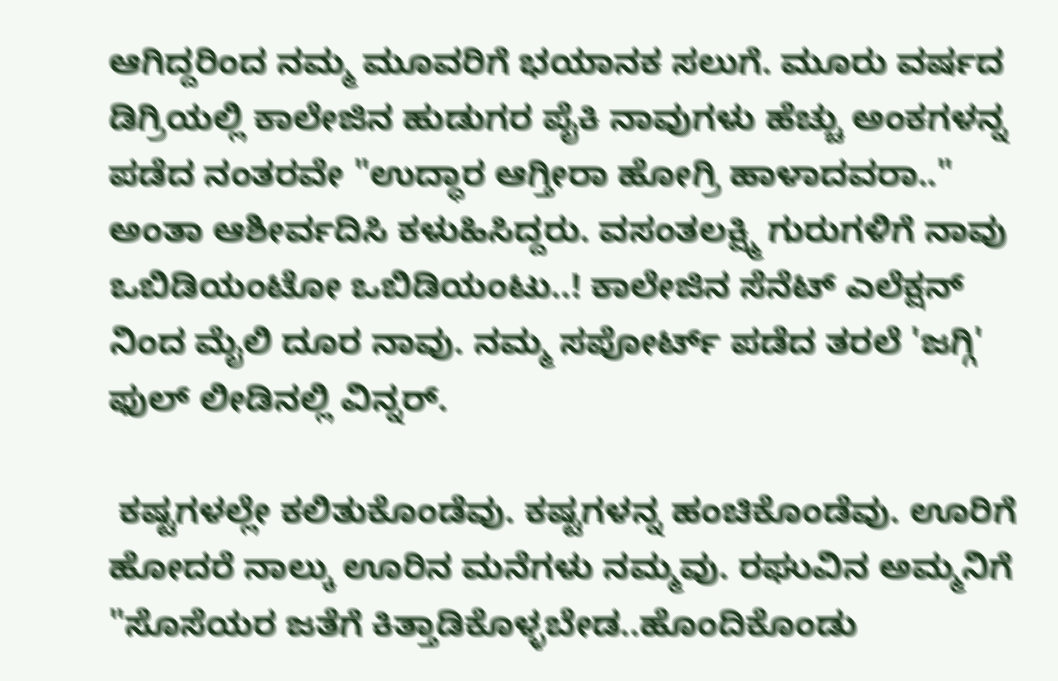ಆಗಿದ್ದರಿಂದ ನಮ್ಮ ಮೂವರಿಗೆ ಭಯಾನಕ ಸಲುಗೆ. ಮೂರು ವರ್ಷದ ಡಿಗ್ರಿಯಲ್ಲಿ ಕಾಲೇಜಿನ ಹುಡುಗರ ಪೈಕಿ ನಾವುಗಳು ಹೆಚ್ಚು ಅಂಕಗಳನ್ನ ಪಡೆದ ನಂತರವೇ "ಉದ್ಧಾರ ಆಗ್ತೀರಾ ಹೋಗ್ರಿ ಹಾಳಾದವರಾ.." ಅಂತಾ ಆಶೀರ್ವದಿಸಿ ಕಳುಹಿಸಿದ್ದರು. ವಸಂತಲಕ್ಷ್ಮಿ ಗುರುಗಳಿಗೆ ನಾವು ಒಬಿಡಿಯಂಟೋ ಒಬಿಡಿಯಂಟು..! ಕಾಲೇಜಿನ ಸೆನೆಟ್ ಎಲೆಕ್ಷನ್ ನಿಂದ ಮೈಲಿ ದೂರ ನಾವು. ನಮ್ಮ ಸಪೋರ್ಟ್ ಪಡೆದ ತರಲೆ 'ಜಗ್ಗಿ' ಫುಲ್ ಲೀಡಿನಲ್ಲಿ ವಿನ್ನರ್.

 ಕಷ್ಟಗಳಲ್ಲೇ ಕಲಿತುಕೊಂಡೆವು. ಕಷ್ಟಗಳನ್ನ ಹಂಚಿಕೊಂಡೆವು. ಊರಿಗೆ ಹೋದರೆ ನಾಲ್ಕು ಊರಿನ ಮನೆಗಳು ನಮ್ಮವು. ರಘುವಿನ ಅಮ್ಮನಿಗೆ "ಸೊಸೆಯರ ಜತೆಗೆ ಕಿತ್ತಾಡಿಕೊಳ್ಳಬೇಡ..ಹೊಂದಿಕೊಂಡು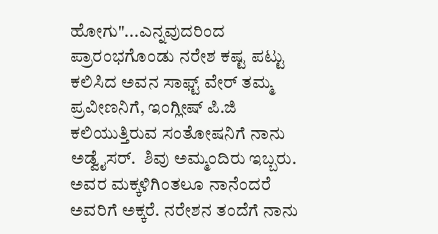ಹೋಗು"...ಎನ್ನವುದರಿಂದ ಪ್ರಾರಂಭಗೊಂಡು ನರೇಶ ಕಷ್ಟ ಪಟ್ಟು ಕಲಿಸಿದ ಅವನ ಸಾಫ್ಟ್ ವೇರ್ ತಮ್ಮ ಪ್ರವೀಣನಿಗೆ, ಇಂಗ್ಲೀಷ್ ಪಿ.ಜಿ ಕಲಿಯುತ್ತಿರುವ ಸಂತೋಷನಿಗೆ ನಾನು ಅಡ್ವೈಸರ್.  ಶಿವು ಅಮ್ಮಂದಿರು ಇಬ್ಬರು. ಅವರ ಮಕ್ಕಳಿಗಿಂತಲೂ ನಾನೆಂದರೆ ಅವರಿಗೆ ಅಕ್ಕರೆ. ನರೇಶನ ತಂದೆಗೆ ನಾನು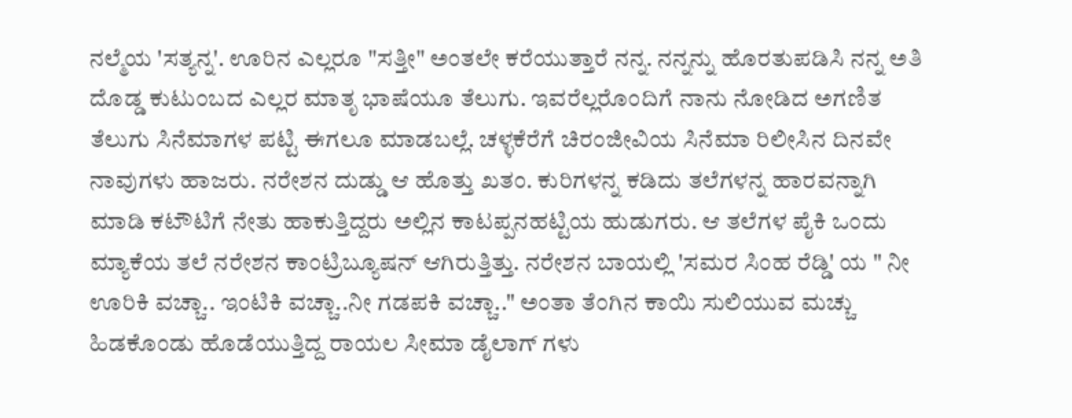ನಲ್ಮೆಯ 'ಸತ್ಯನ್ನ'. ಊರಿನ ಎಲ್ಲರೂ "ಸತ್ತೀ" ಅಂತಲೇ ಕರೆಯುತ್ತಾರೆ ನನ್ನ. ನನ್ನನ್ನು ಹೊರತುಪಡಿಸಿ ನನ್ನ ಅತಿ ದೊಡ್ಡ ಕುಟುಂಬದ ಎಲ್ಲರ ಮಾತೃ ಭಾಷೆಯೂ ತೆಲುಗು. ಇವರೆಲ್ಲರೊಂದಿಗೆ ನಾನು ನೋಡಿದ ಅಗಣಿತ ತೆಲುಗು ಸಿನೆಮಾಗಳ ಪಟ್ಟಿ ಈಗಲೂ ಮಾಡಬಲ್ಲೆ. ಚಳ್ಳಕೆರೆಗೆ ಚಿರಂಜೀವಿಯ ಸಿನೆಮಾ ರಿಲೀಸಿನ ದಿನವೇ ನಾವುಗಳು ಹಾಜರು. ನರೇಶನ ದುಡ್ಡು ಆ ಹೊತ್ತು ಖತಂ. ಕುರಿಗಳನ್ನ ಕಡಿದು ತಲೆಗಳನ್ನ ಹಾರವನ್ನಾಗಿ ಮಾಡಿ ಕಟೌಟಿಗೆ ನೇತು ಹಾಕುತ್ತಿದ್ದರು ಅಲ್ಲಿನ ಕಾಟಪ್ಪನಹಟ್ಟಿಯ ಹುಡುಗರು. ಆ ತಲೆಗಳ ಪೈಕಿ ಒಂದು ಮ್ಯಾಕೆಯ ತಲೆ ನರೇಶನ ಕಾಂಟ್ರಿಬ್ಯೂಷನ್ ಆಗಿರುತ್ತಿತ್ತು. ನರೇಶನ ಬಾಯಲ್ಲಿ 'ಸಮರ ಸಿಂಹ ರೆಡ್ಡಿ' ಯ " ನೀ ಊರಿಕಿ ವಚ್ಚಾ.. ಇಂಟಿಕಿ ವಚ್ಚಾ..ನೀ ಗಡಪಕಿ ವಚ್ಚಾ.." ಅಂತಾ ತೆಂಗಿನ ಕಾಯಿ ಸುಲಿಯುವ ಮಚ್ಚು ಹಿಡಕೊಂಡು ಹೊಡೆಯುತ್ತಿದ್ದ ರಾಯಲ ಸೀಮಾ ಡೈಲಾಗ್ ಗಳು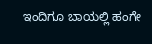ಇಂದಿಗೂ ಬಾಯಲ್ಲಿ ಹಂಗೇ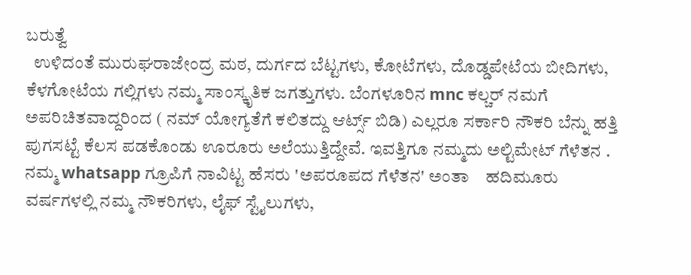ಬರುತ್ವೆ
  ಉಳಿದಂತೆ ಮುರುಘರಾಜೇಂದ್ರ ಮಠ, ದುರ್ಗದ ಬೆಟ್ಟಗಳು, ಕೋಟೆಗಳು, ದೊಡ್ಡಪೇಟೆಯ ಬೀದಿಗಳು, ಕೆಳಗೋಟೆಯ ಗಲ್ಲಿಗಳು ನಮ್ಮ ಸಾಂಸ್ಕೃತಿಕ ಜಗತ್ತುಗಳು. ಬೆಂಗಳೂರಿನ mnc ಕಲ್ಚರ್ ನಮಗೆ ಅಪರಿಚಿತವಾದ್ದರಿಂದ ( ನಮ್ ಯೋಗ್ಯತೆಗೆ ಕಲಿತದ್ದು ಆರ್ಟ್ಸ್ ಬಿಡಿ) ಎಲ್ಲರೂ ಸರ್ಕಾರಿ ನೌಕರಿ ಬೆನ್ನು ಹತ್ತಿ ಪುಗಸಟ್ಟೆ ಕೆಲಸ ಪಡಕೊಂಡು ಊರೂರು ಅಲೆಯುತ್ತಿದ್ದೇವೆ. ಇವತ್ತಿಗೂ ನಮ್ಮದು ಅಲ್ಟಿಮೇಟ್ ಗೆಳೆತನ . ನಮ್ಮ whatsapp ಗ್ರೂಪಿಗೆ ನಾವಿಟ್ಟ ಹೆಸರು 'ಅಪರೂಪದ ಗೆಳೆತನ' ಅಂತಾ    ಹದಿಮೂರು ವರ್ಷಗಳಲ್ಲಿ ನಮ್ಮ ನೌಕರಿಗಳು, ಲೈಫ್ ಸ್ಟೈಲುಗಳು,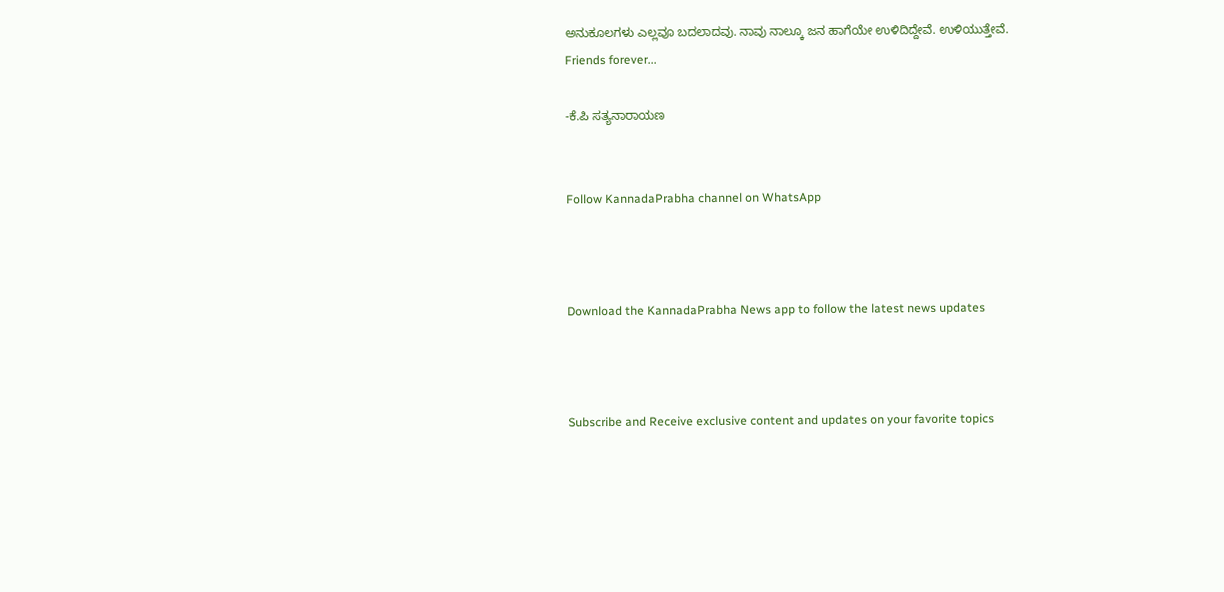ಅನುಕೂಲಗಳು ಎಲ್ಲವೂ ಬದಲಾದವು. ನಾವು ನಾಲ್ಕೂ ಜನ ಹಾಗೆಯೇ ಉಳಿದಿದ್ದೇವೆ. ಉಳಿಯುತ್ತೇವೆ.
Friends forever...

-ಕೆ.ಪಿ ಸತ್ಯನಾರಾಯಣ


Follow KannadaPrabha channel on WhatsApp



Download the KannadaPrabha News app to follow the latest news updates



Subscribe and Receive exclusive content and updates on your favorite topics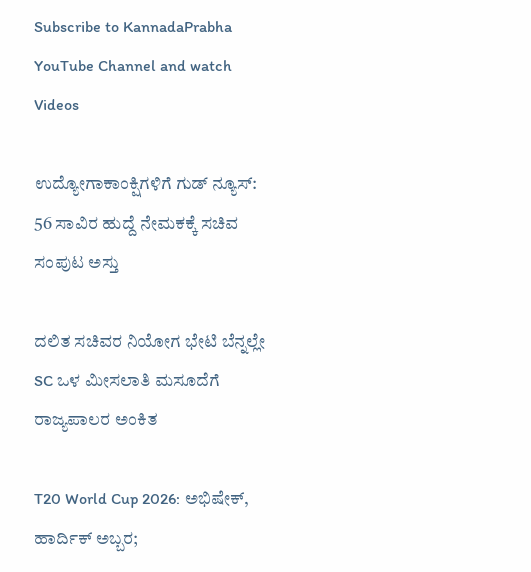Subscribe to KannadaPrabha YouTube Channel and watch Videos

ಉದ್ಯೋಗಾಕಾಂಕ್ಷಿಗಳಿಗೆ ಗುಡ್ ನ್ಯೂಸ್: 56 ಸಾವಿರ ಹುದ್ದೆ ನೇಮಕಕ್ಕೆ ಸಚಿವ ಸಂಪುಟ ಅಸ್ತು

ದಲಿತ ಸಚಿವರ ನಿಯೋಗ ಭೇಟಿ ಬೆನ್ನಲ್ಲೇ SC ಒಳ ಮೀಸಲಾತಿ ಮಸೂದೆಗೆ ರಾಜ್ಯಪಾಲರ ಅಂಕಿತ

T20 World Cup 2026: ಅಭಿಷೇಕ್, ಹಾರ್ದಿಕ್ ಅಬ್ಬರ;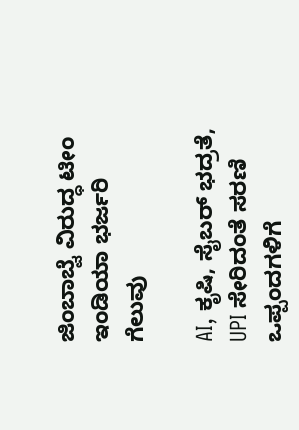ಜಿಂಬಾಬ್ವೆ ವಿರುದ್ಧ ಟೀಂ ಇಂಡಿಯಾ ಭರ್ಜರಿ ಗೆಲುವು

AI, ಕೃಷಿ, ಸೈಬರ್ ಭದ್ರತೆ, UPI ಸೇರಿದಂತೆ ಸರಣಿ ಒಪ್ಪಂದಗಳಿಗೆ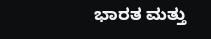ಭಾರತ ಮತ್ತು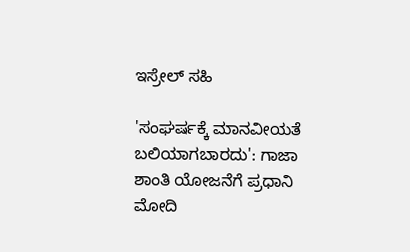ಇಸ್ರೇಲ್ ಸಹಿ

'ಸಂಘರ್ಷಕ್ಕೆ ಮಾನವೀಯತೆ ಬಲಿಯಾಗಬಾರದು': ಗಾಜಾ ಶಾಂತಿ ಯೋಜನೆಗೆ ಪ್ರಧಾನಿ ಮೋದಿ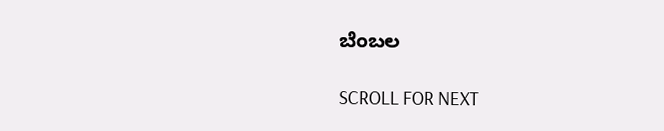ಬೆಂಬಲ

SCROLL FOR NEXT